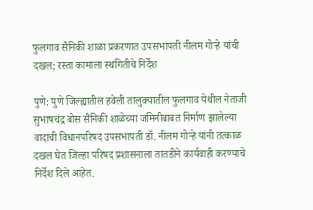फुलगाव सैनिकी शाळा प्रकरणात उपसभापती नीलम गोऱ्हे यांची दखल; रस्ता कामाला स्थगितीचे निर्देश

पुणे: पुणे जिल्ह्यातील हवेली तालुक्यातील फुलगाव येथील नेताजी सुभाषचंद्र बोस सैनिकी शाळेच्या जमिनीबाबत निर्माण झालेल्या वादाची विधानपरिषद उपसभापती डॉ. नीलम गोऱ्हे यांनी तत्काळ दखल घेत जिल्हा परिषद प्रशासनाला तातडीने कार्यवाही करण्याचे निर्देश दिले आहेत.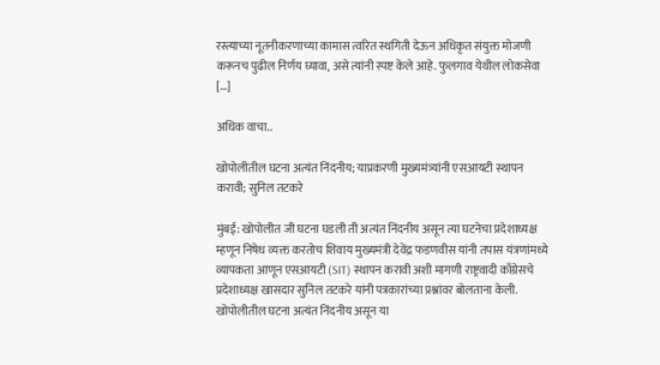रस्त्याच्या नूतनीकरणाच्या कामास त्वरित स्थगिती देऊन अधिकृत संयुक्त मोजणी करूनच पुढील निर्णय घ्यावा, असे त्यांनी स्पष्ट केले आहे. फुलगाव येथील लोकसेवा […]

अधिक वाचा..

खोपोलीतील घटना अत्यंत निंदनीय; याप्रकरणी मुख्यमंत्र्यांनी एसआयटी स्थापन करावी; सुनिल तटकरे

मुंबई: खोपोलीत जी घटना घडली ती अत्यंत निंदनीय असून त्या घटनेचा प्रदेशाध्यक्ष म्हणून निषेध व्यक्त करतोच शिवाय मुख्यमंत्री देवेंद्र फडणवीस यांनी तपास यंत्रणांमध्ये व्यापकता आणून एसआयटी (SIT) स्थापन करावी अशी मागणी राष्ट्रवादी काँग्रेसचे प्रदेशाध्यक्ष खासदार सुनिल तटकरे यांनी पत्रकारांच्या प्रश्नांवर बोलताना केली. खोपोलीतील घटना अत्यंत निंदनीय असून या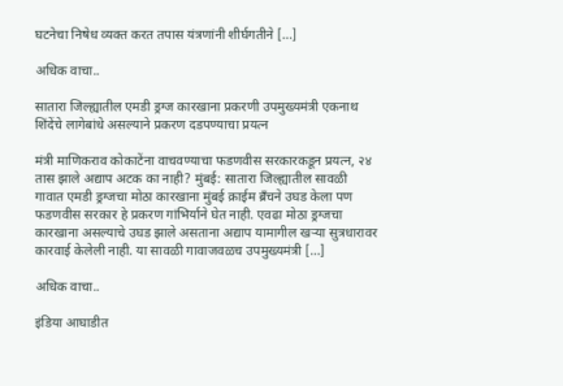घटनेचा निषेध व्यक्त करत तपास यंत्रणांनी शीर्घगतीने […]

अधिक वाचा..

सातारा जिल्ह्यातील एमडी ड्रग्ज कारखाना प्रकरणी उपमुख्यमंत्री एकनाथ शिंदेंचे लागेबांधे असल्याने प्रकरण दडपण्याचा प्रयत्न

मंत्री माणिकराव कोकाटेंना वाचवण्याचा फडणवीस सरकारकडून प्रयत्न, २४ तास झाले अद्याप अटक का नाही? मुंबई: सातारा जिल्ह्यातील सावळी गावात एमडी ड्रग्जचा मोठा कारखाना मुंबई क्राईम ब्रँचने उघड केला पण फडणवीस सरकार हे प्रकरण गांभिर्याने घेत नाही. एवढा मोठा ड्रग्जचा कारखाना असल्याचे उघड झाले असताना अद्याप यामागील खऱ्या सुत्रधारावर कारवाई केलेली नाही. या सावळी गावाजवळच उपमुख्यमंत्री […]

अधिक वाचा..

इंडिया आघाडीत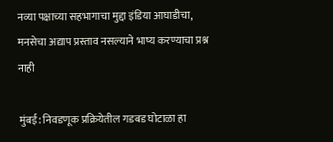नव्या पक्षाच्या सहभागाचा मुद्दा इंडिया आघाडीचा, मनसेचा अद्याप प्रस्ताव नसल्याने भाष्य करण्याचा प्रश्न नाही

मुंबई: निवडणूक प्रक्रियेतील गडबड घोटाळा हा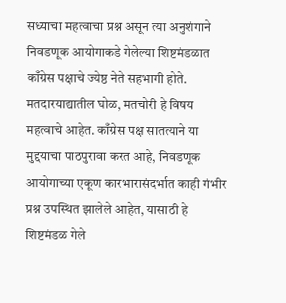सध्याचा महत्वाचा प्रश्न असून त्या अनुशंगाने निवडणूक आयोगाकडे गेलेल्या शिष्टमंडळात काँग्रेस पक्षाचे ज्येष्ठ नेते सहभागी होते. मतदारयाद्यातील घोळ, मतचोरी हे विषय महत्वाचे आहेत. काँग्रेस पक्ष सातत्याने या मुद्दयाचा पाठपुरावा करत आहे, निवडणूक आयोगाच्या एकूण कारभारासंदर्भात काही गंभीर प्रश्न उपस्थित झालेले आहेत, यासाठी हे शिष्टमंडळ गेले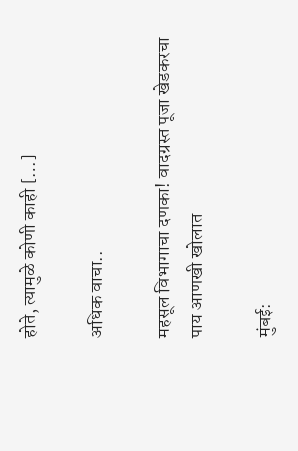होते, त्यामुळे कोणी काही […]

अधिक वाचा..

महसूल विभागाचा दणका! वादग्रस्त पूजा खेडकरचा पाय आणखी खोलात

मुंबई: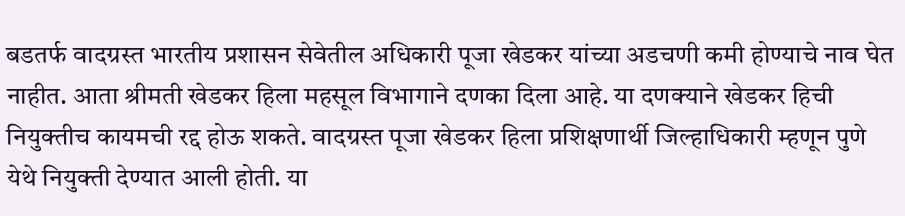बडतर्फ वादग्रस्त भारतीय प्रशासन सेवेतील अधिकारी पूजा खेडकर यांच्या अडचणी कमी होण्याचे नाव घेत नाहीत. आता श्रीमती खेडकर हिला महसूल विभागाने दणका दिला आहे. या दणक्याने खेडकर हिची नियुक्तीच कायमची रद्द होऊ शकते. वादग्रस्त पूजा खेडकर हिला प्रशिक्षणार्थी जिल्हाधिकारी म्हणून पुणे येथे नियुक्ती देण्यात आली होती. या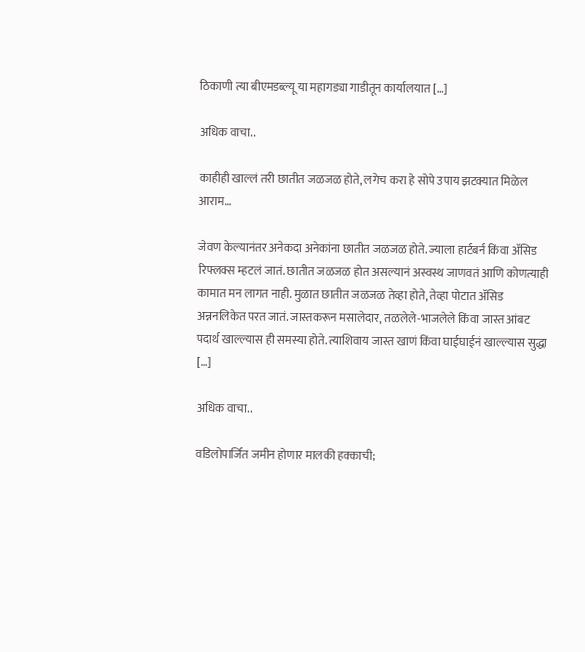ठिकाणी त्या बीएमडब्ल्यू या महागड्या गाडीतून कार्यालयात […]

अधिक वाचा..

काहीही खाल्लं तरी छातीत जळजळ होते, लगेच करा हे सोपे उपाय झटक्यात मिळेल आराम…

जेवण केल्यानंतर अनेकदा अनेकांना छातीत जळजळ होते. ज्याला हार्टबर्न किंवा अ‍ॅसिड रिफ्लक्स म्हटलं जातं. छातीत जळजळ होत असल्यानं अस्वस्थ जाणवतं आणि कोणत्याही कामात मन लागत नाही. मुळात छातीत जळजळ तेव्हा होते, तेव्हा पोटात अ‍ॅसिड अन्ननलिकेत परत जातं. जास्तकरून मसालेदार, तळलेले-भाजलेले किंवा जास्त आंबट पदार्थ खाल्ल्यास ही समस्या होते. त्याशिवाय जास्त खाणं किंवा घाईघाईनं खाल्ल्यास सुद्धा […]

अधिक वाचा..

वडिलोपार्जित जमीन होणार मालकी हक्काची;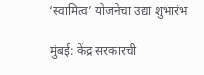‘स्वामित्व’ योजनेचा उद्या शुभारंभ

मुंबई: केंद्र सरकारची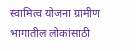स्वामित्व योजना ग्रामीण भागातील लोकांसाठी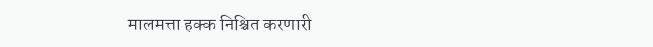मालमत्ता हक्क निश्चित करणारी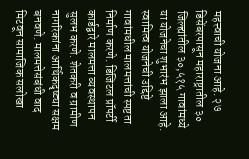महत्त्वाची योजना आहे. २७ डिसेंबरपासून महाराष्ट्रातील ३० जिल्ह्यांतील ३०,५१५ गावांमध्ये या योजनेचा शुभारंभ झाला आहे. स्वामित्व योजनेची उद्दिष्टे गावांमधील मालमत्तांची स्पष्टता निर्माण करणे. डिजिटल प्रॉपर्टी कार्डद्वारे मालमत्ता व्यवस्थापन सुलभ करणे. शेतकरी व ग्रामीण नागरिकांना आर्थिकदृष्ट्या सक्षम बनवणे. मालमत्तेसंबंधी वाद मिटवून सामाजिक सलोखा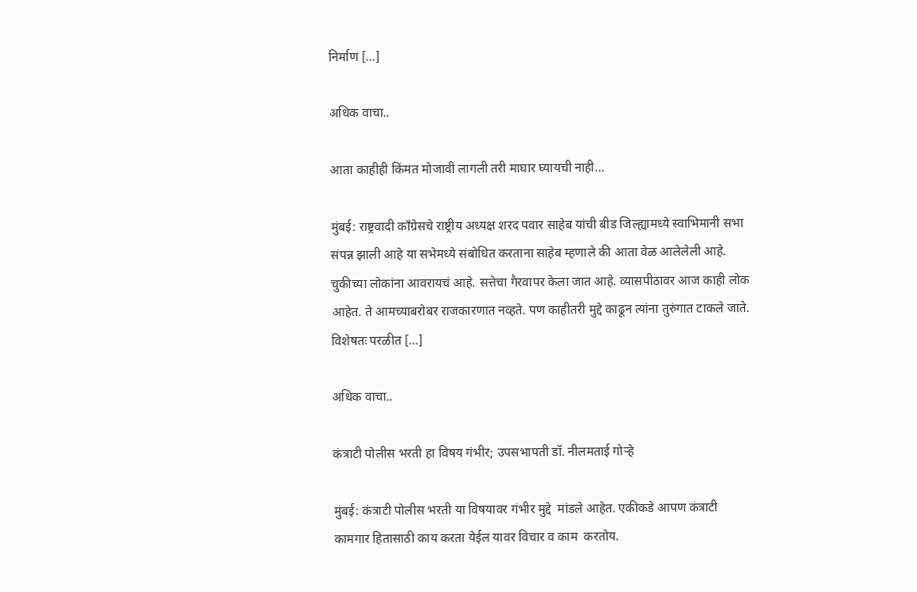निर्माण […]

अधिक वाचा..

आता काहीही किंमत मोजावी लागली तरी माघार घ्यायची नाही…

मुंबई: राष्ट्रवादी काँग्रेसचे राष्ट्रीय अध्यक्ष शरद पवार साहेब यांची बीड जिल्ह्यामध्ये स्वाभिमानी सभा संपन्न झाली आहे या सभेमध्ये संबोधित करताना साहेब म्हणाले की आता वेळ आलेलेली आहे. चुकीच्या लोकांना आवरायचं आहे. सत्तेचा गैरवापर केला जात आहे. व्यासपीठावर आज काही लोक आहेत. ते आमच्याबरोबर राजकारणात नव्हते. पण काहीतरी मुद्दे काढून त्यांना तुरुंगात टाकले जाते. विशेषतः परळीत […]

अधिक वाचा..

कंत्राटी पोलीस भरती हा विषय गंभीर; उपसभापती डॉ. नीलमताई गोऱ्हे

मुंबई: कंत्राटी पोलीस भरती या विषयावर गंभीर मुद्दे  मांडले आहेत. एकीकडे आपण कंत्राटी कामगार हितासाठी काय करता येईल यावर विचार व काम  करतोय.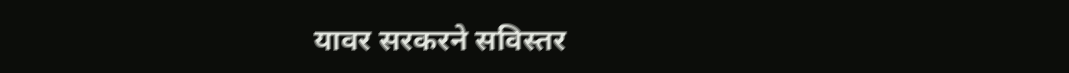यावर सरकरने सविस्तर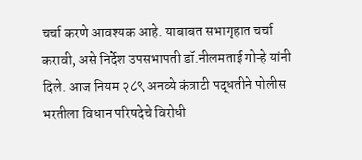चर्चा करणे आवश्यक आहे. याबाबत सभागृहात चर्चा करावी, असे निर्देश उपसभापती डॉ.नीलमताई गोऱ्हे यांनी दिले. आज नियम २८९ अनव्ये कंत्राटी पद्धतीने पोलीस भरतीला विधान परिषदेचे विरोधी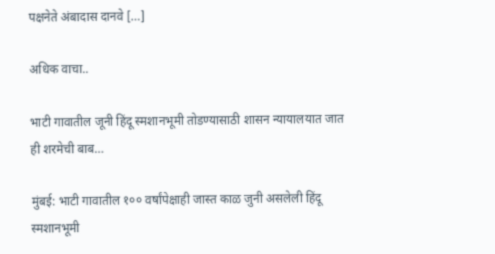पक्षनेते अंबादास दानवे […]

अधिक वाचा..

भाटी गावातील जूनी हिंदू स्मशानभूमी तोडण्यासाठी शासन न्यायालयात जात ही शरमेची बाब…

मुंबई: भाटी गावातील १०० वर्षांपेक्षाही जास्त काळ जुनी असलेली हिंदू स्मशानभूमी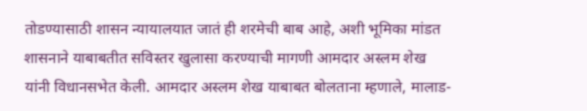तोडण्यासाठी शासन न्यायालयात जातं ही शरमेची बाब आहे, अशी भूमिका मांडत शासनाने याबाबतीत सविस्तर खुलासा करण्याची मागणी आमदार अस्लम शेख यांनी विधानसभेत केली. आमदार अस्लम शेख याबाबत बोलताना म्हणाले, मालाड-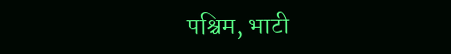पश्चिम, भाटी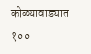कोळ्यावाड्यात १००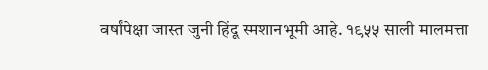वर्षांपेक्षा जास्त जुनी हिंदू स्मशानभूमी आहे. १९५५ साली मालमत्ता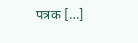पत्रक […]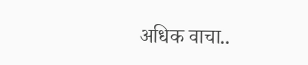अधिक वाचा..